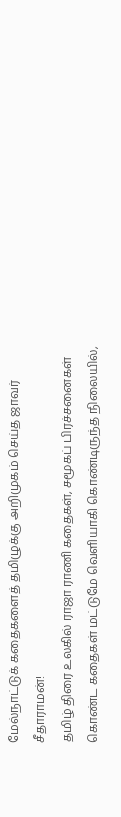மேல்நாட்டுக் கதைகளைத் தமிழுக்கு அறிமுகம் செய்த ஜாவர் சீதாராமன்!
தமிழ் திரை உலகில் ராஜா ராணி கதைகள், சமூகப் பிரச்சனைகள் கொண்ட கதைகள் மட்டுமே வெளியாகி கொண்டிருந்த நிலையில்,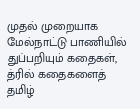முதல் முறையாக மேல்நாட்டு பாணியில் துப்பறியும் கதைகள், த்ரில் கதைகளைத் தமிழ்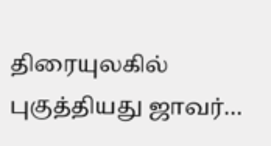திரையுலகில் புகுத்தியது ஜாவர்…